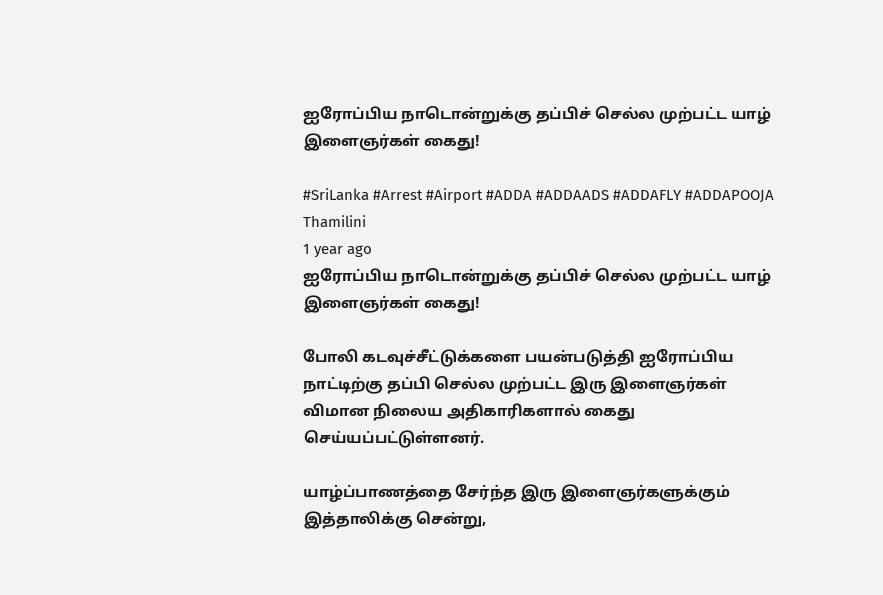ஐரோப்பிய நாடொன்றுக்கு தப்பிச் செல்ல முற்பட்ட யாழ் இளைஞர்கள் கைது!

#SriLanka #Arrest #Airport #ADDA #ADDAADS #ADDAFLY #ADDAPOOJA
Thamilini
1 year ago
ஐரோப்பிய நாடொன்றுக்கு தப்பிச் செல்ல முற்பட்ட யாழ் இளைஞர்கள் கைது!

போலி கடவுச்சீட்டுக்களை பயன்படுத்தி ஐரோப்பிய நாட்டிற்கு தப்பி செல்ல முற்பட்ட இரு இளைஞர்கள் விமான நிலைய அதிகாரிகளால் கைது செய்யப்பட்டுள்ளனர்.

யாழ்ப்பாணத்தை சேர்ந்த இரு இளைஞர்களுக்கும் இத்தாலிக்கு சென்று,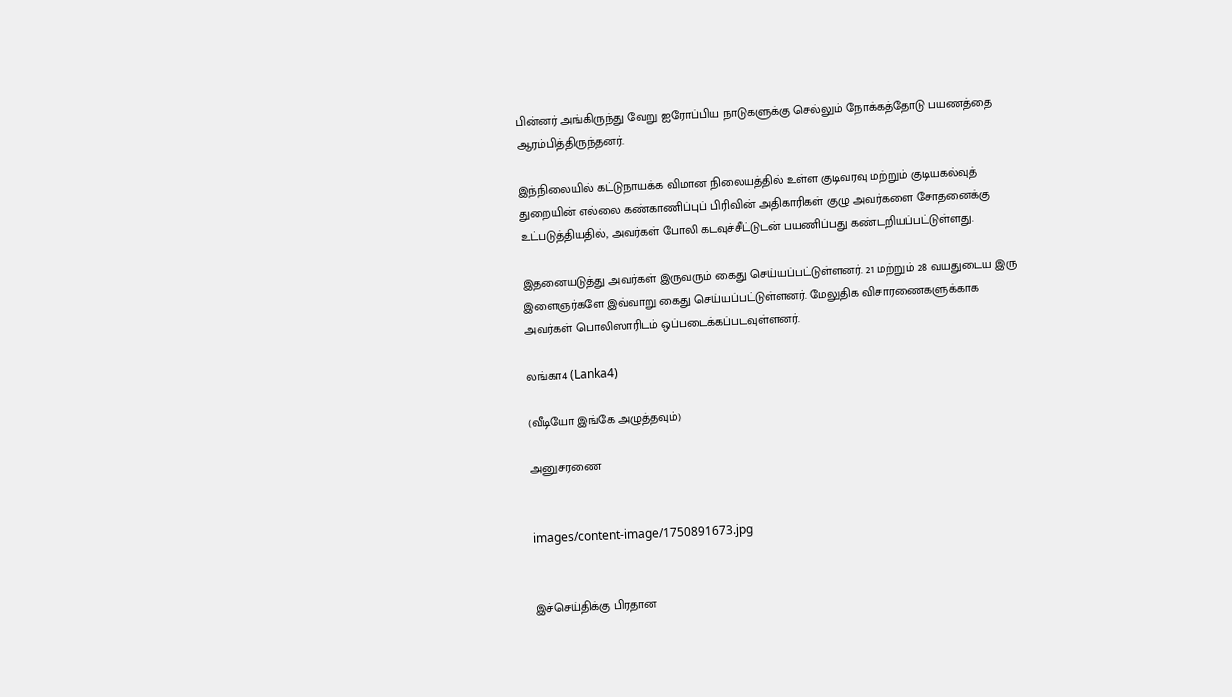பின்னர் அங்கிருந்து வேறு ஐரோப்பிய நாடுகளுக்கு செல்லும் நோக்கத்தோடு பயணத்தை ஆரம்பித்திருந்தனர்.

இந்நிலையில் கட்டுநாயக்க விமான நிலையத்தில் உள்ள குடிவரவு மற்றும் குடியகல்வுத் துறையின் எல்லை கண்காணிப்புப் பிரிவின் அதிகாரிகள் குழு அவர்களை சோதனைக்கு உட்படுத்தியதில், அவர்கள் போலி கடவுச்சீட்டுடன் பயணிப்பது கண்டறியப்பட்டுள்ளது.

இதனையடுத்து அவர்கள் இருவரும் கைது செய்யப்பட்டுள்ளனர். 21 மற்றும் 28 வயதுடைய இரு இளைஞர்களே இவ்வாறு கைது செய்யப்பட்டுள்ளனர். மேலுதிக விசாரணைகளுக்காக அவர்கள் பொலிஸாரிடம் ஒப்படைக்கப்படவுள்ளனர்.

லங்கா4 (Lanka4)

(வீடியோ இங்கே அழுத்தவும்)

அனுசரணை


images/content-image/1750891673.jpg


இச்செய்திக்கு பிரதான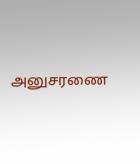அனுசரணை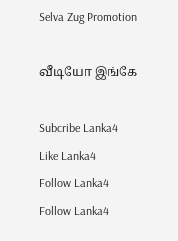Selva Zug Promotion

வீடியோ இங்கே

Subcribe Lanka4
Like Lanka4
Follow Lanka4
Follow Lanka4